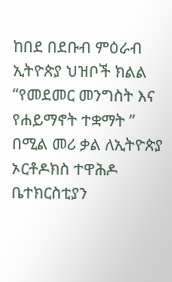ከበደ በደቡብ ምዕራብ ኢትዮጵያ ህዝቦች ክልል “የመደመር መንግስት እና የሐይማኖት ተቋማት ” በሚል መሪ ቃል ለኢትዮጵያ ኦርቶዶክስ ተዋሕዶ ቤተክርስቲያን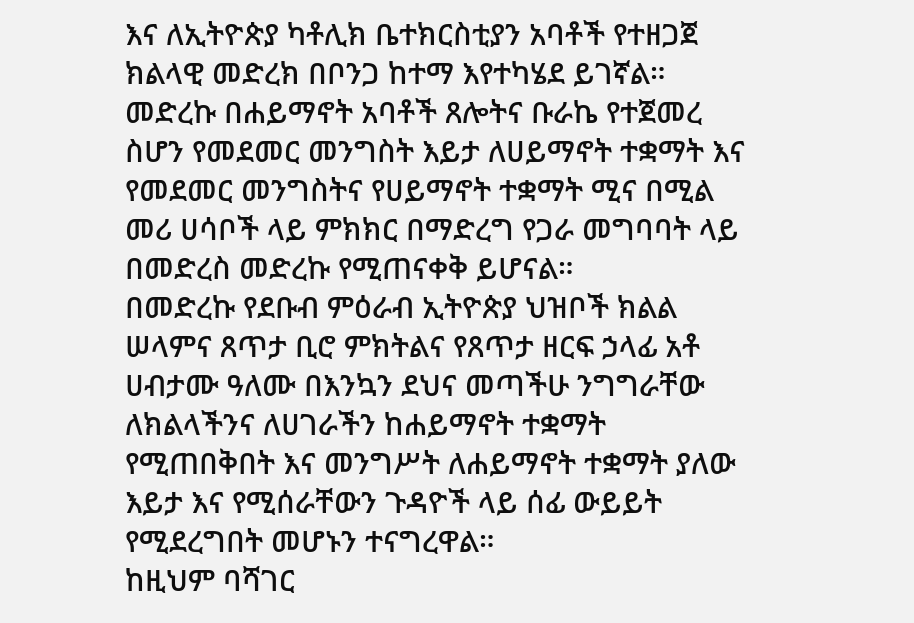እና ለኢትዮጵያ ካቶሊክ ቤተክርስቲያን አባቶች የተዘጋጀ ክልላዊ መድረክ በቦንጋ ከተማ እየተካሄደ ይገኛል።
መድረኩ በሐይማኖት አባቶች ጸሎትና ቡራኬ የተጀመረ ስሆን የመደመር መንግስት እይታ ለሀይማኖት ተቋማት እና የመደመር መንግስትና የሀይማኖት ተቋማት ሚና በሚል መሪ ሀሳቦች ላይ ምክክር በማድረግ የጋራ መግባባት ላይ በመድረስ መድረኩ የሚጠናቀቅ ይሆናል።
በመድረኩ የደቡብ ምዕራብ ኢትዮጵያ ህዝቦች ክልል ሠላምና ጸጥታ ቢሮ ምክትልና የጸጥታ ዘርፍ ኃላፊ አቶ ሀብታሙ ዓለሙ በእንኳን ደህና መጣችሁ ንግግራቸው ለክልላችንና ለሀገራችን ከሐይማኖት ተቋማት የሚጠበቅበት እና መንግሥት ለሐይማኖት ተቋማት ያለው እይታ እና የሚሰራቸውን ጉዳዮች ላይ ሰፊ ውይይት የሚደረግበት መሆኑን ተናግረዋል።
ከዚህም ባሻገር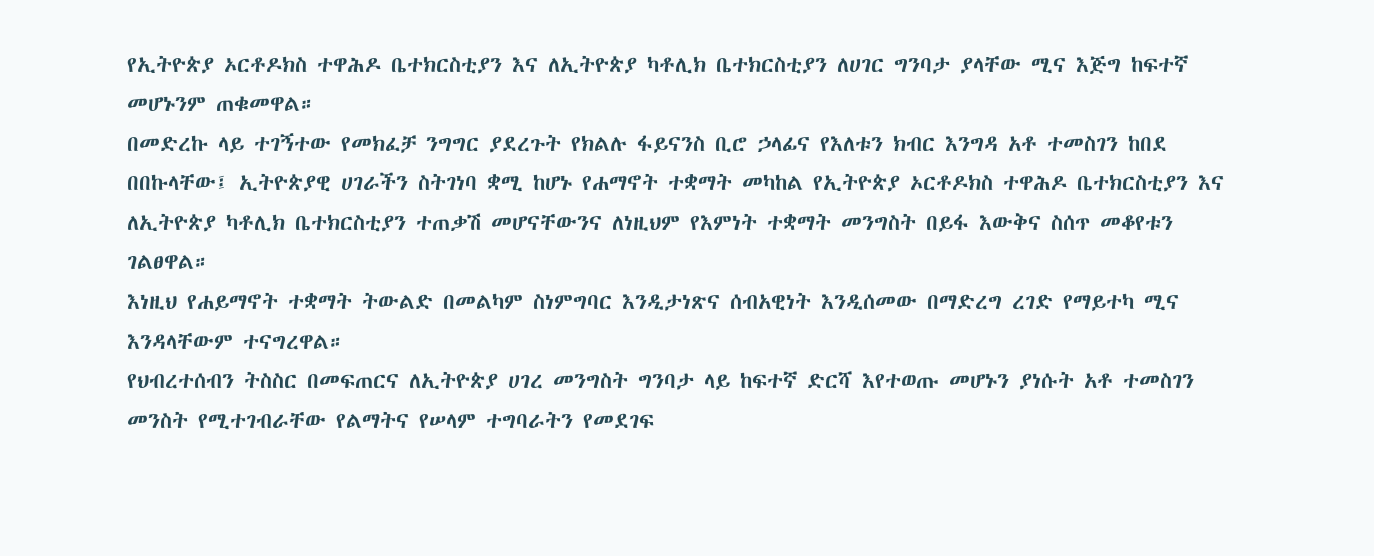የኢትዮጵያ ኦርቶዶክስ ተዋሕዶ ቤተክርስቲያን እና ለኢትዮጵያ ካቶሊክ ቤተክርስቲያን ለሀገር ግንባታ ያላቸው ሚና እጅግ ከፍተኛ መሆኑንም ጠቁመዋል።
በመድረኩ ላይ ተገኝተው የመክፈቻ ንግግር ያደረጉት የክልሉ ፋይናንስ ቢሮ ኃላፊና የእለቱን ክብር እንግዳ አቶ ተመስገን ከበደ በበኩላቸው፤ ኢትዮጵያዊ ሀገራችን ስትገነባ ቋሚ ከሆኑ የሐማኖት ተቋማት መካከል የኢትዮጵያ ኦርቶዶክስ ተዋሕዶ ቤተክርስቲያን እና ለኢትዮጵያ ካቶሊክ ቤተክርስቲያን ተጠቃሽ መሆናቸውንና ለነዚህም የእምነት ተቋማት መንግስት በይፋ እውቅና ስሰጥ መቆየቱን ገልፀዋል።
እነዚህ የሐይማኖት ተቋማት ትውልድ በመልካም ስነምግባር እንዲታነጽና ሰብአዊነት እንዲሰመው በማድረግ ረገድ የማይተካ ሚና እንዳላቸውም ተናግረዋል።
የህብረተሰብን ትስስር በመፍጠርና ለኢትዮጵያ ሀገረ መንግስት ግንባታ ላይ ከፍተኛ ድርሻ እየተወጡ መሆኑን ያነሱት አቶ ተመስገን መንስት የሚተገብራቸው የልማትና የሠላም ተግባራትን የመደገፍ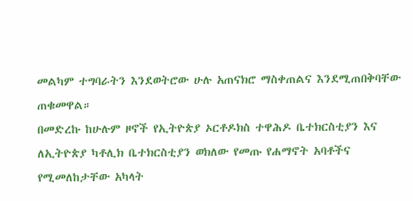መልካም ተግባራትን እንደወትሮው ሁሉ አጠናክሮ ማስቀጠልና እንደሚጠበቅባቸው ጠቁመዋል።
በመድረኩ ከሁሉም ዞኖች የኢትዮጵያ ኦርቶዶክስ ተዋሕዶ ቤተክርስቲያን እና ለኢትዮጵያ ካቶሊክ ቤተክርስቲያን ወክለው የመጡ የሐማኖት አባቶችና የሚመለከታቸው አካላት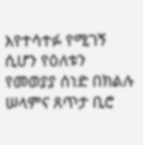እየተሳተፉ የሚገኝ ሲሆን የዕለቱን የመወያያ ሰነድ በክልሉ ሠላምና ጸጥታ ቢሮ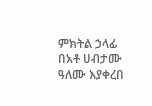ምክትል ኃላፊ በአቶ ሀብታሙ ዓለሙ እያቀረበ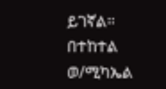ይገኛል።
በተከተል ወ/ሚካኤል